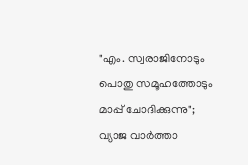"എം. സ്വരാജിനോടും പൊതു സമൂഹത്തോടും മാപ്പ് ചോദിക്കുന്നു"; വ്യാജ വാർത്താ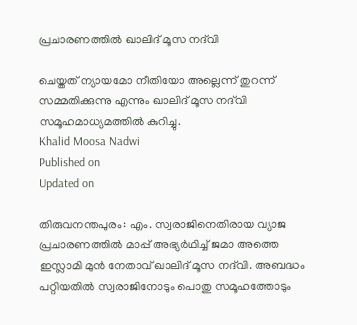പ്രചാരണത്തിൽ ഖാലിദ് മൂസ നദ്‌വി

ചെയ്തത് ന്യായമോ നീതിയോ അല്ലെന്ന് തുറന്ന് സമ്മതിക്കുന്നു എന്നും ഖാലിദ് മൂസ നദ്‌വി സമൂഹമാധ്യമത്തിൽ കുറിച്ചു.
Khalid Moosa Nadwi
Published on
Updated on

തിരുവനന്തപുരം: എം. സ്വരാജിനെതിരായ വ്യാജ പ്രചാരണത്തിൽ മാപ്പ് അഭ്യർഥിച്ച് ജമാ അത്തെ ഇസ്ലാമി മുൻ നേതാവ് ഖാലിദ് മൂസ നദ്‌വി. അബദ്ധം പറ്റിയതിൽ സ്വരാജിനോടും പൊതു സമൂഹത്തോടും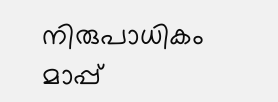നിരുപാധികം മാപ്പ്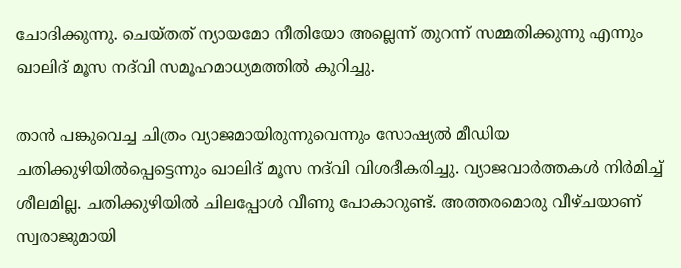ചോദിക്കുന്നു. ചെയ്തത് ന്യായമോ നീതിയോ അല്ലെന്ന് തുറന്ന് സമ്മതിക്കുന്നു എന്നും ഖാലിദ് മൂസ നദ്‌വി സമൂഹമാധ്യമത്തിൽ കുറിച്ചു.

താൻ പങ്കുവെച്ച ചിത്രം വ്യാജമായിരുന്നുവെന്നും സോഷ്യൽ മീഡിയ ചതിക്കുഴിയിൽപ്പെട്ടെന്നും ഖാലിദ് മൂസ നദ്‌വി വിശദീകരിച്ചു. വ്യാജവാർത്തകൾ നിർമിച്ച് ശീലമില്ല. ചതിക്കുഴിയിൽ ചിലപ്പോൾ വീണു പോകാറുണ്ട്. അത്തരമൊരു വീഴ്ചയാണ് സ്വരാജുമായി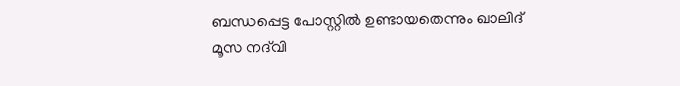ബന്ധപ്പെട്ട പോസ്റ്റിൽ ഉണ്ടായതെന്നും ഖാലിദ് മൂസ നദ്‌വി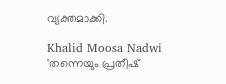വ്യക്തമാക്കി.

Khalid Moosa Nadwi
'തന്നെയും പ്രതീഷ്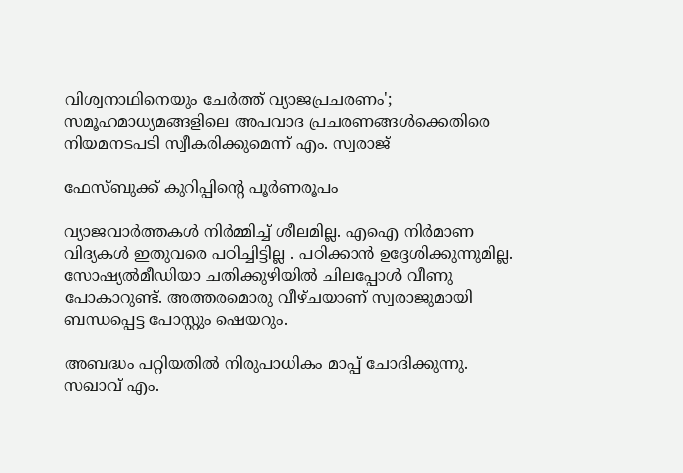വിശ്വനാഥിനെയും ചേർത്ത് വ്യാജപ്രചരണം'; സമൂഹമാധ്യമങ്ങളിലെ അപവാദ പ്രചരണങ്ങൾക്കെതിരെ നിയമനടപടി സ്വീകരിക്കുമെന്ന് എം. സ്വരാജ്

ഫേസ്ബുക്ക് കുറിപ്പിൻ്റെ പൂർണരൂപം

വ്യാജവാർത്തകൾ നിർമ്മിച്ച് ശീലമില്ല. എഐ നിർമാണ വിദ്യകൾ ഇതുവരെ പഠിച്ചിട്ടില്ല . പഠിക്കാൻ ഉദ്ദേശിക്കുന്നുമില്ല. സോഷ്യൽമീഡിയാ ചതിക്കുഴിയിൽ ചിലപ്പോൾ വീണു പോകാറുണ്ട്. അത്തരമൊരു വീഴ്ചയാണ് സ്വരാജുമായി ബന്ധപ്പെട്ട പോസ്റ്റും ഷെയറും.

അബദ്ധം പറ്റിയതിൽ നിരുപാധികം മാപ്പ് ചോദിക്കുന്നു. സഖാവ് എം.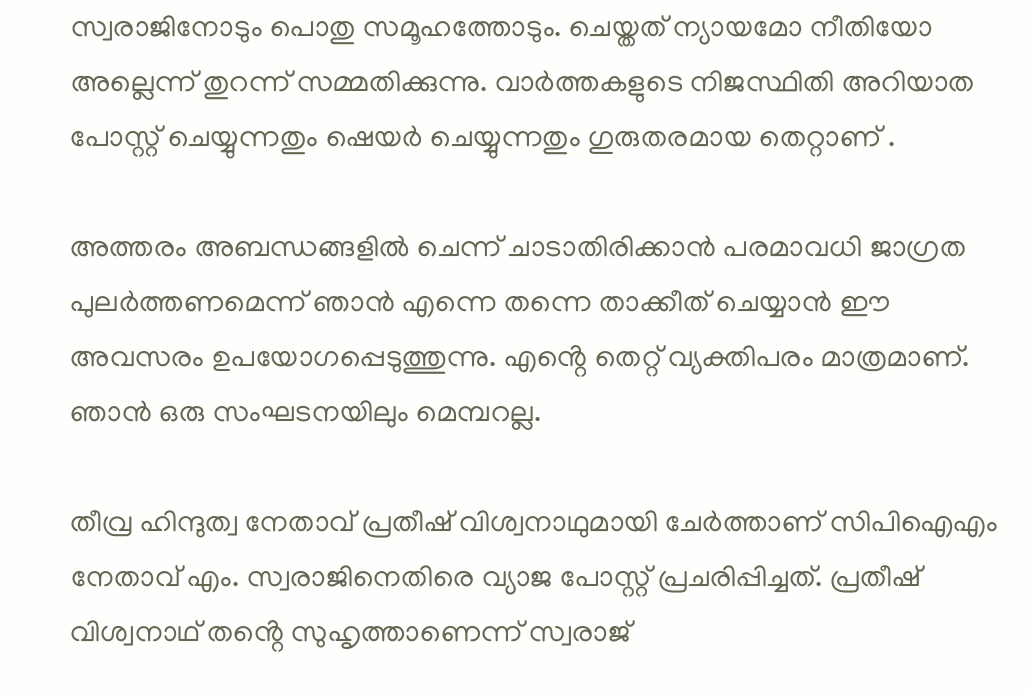സ്വരാജിനോടും പൊതു സമൂഹത്തോടും. ചെയ്തത് ന്യായമോ നീതിയോ അല്ലെന്ന് തുറന്ന് സമ്മതിക്കുന്നു. വാർത്തകളുടെ നിജസ്ഥിതി അറിയാത പോസ്റ്റ് ചെയ്യുന്നതും ഷെയർ ചെയ്യുന്നതും ഗുരുതരമായ തെറ്റാണ് .

അത്തരം അബന്ധങ്ങളിൽ ചെന്ന് ചാടാതിരിക്കാൻ പരമാവധി ജാഗ്രത പുലർത്തണമെന്ന് ഞാൻ എന്നെ തന്നെ താക്കീത് ചെയ്യാൻ ഈ അവസരം ഉപയോഗപ്പെടുത്തുന്നു. എൻ്റെ തെറ്റ് വ്യക്തിപരം മാത്രമാണ്. ഞാൻ ഒരു സംഘടനയിലും മെമ്പറല്ല.

തീവ്ര ഹിന്ദുത്വ നേതാവ് പ്രതീഷ് വിശ്വനാഥുമായി ചേർത്താണ് സിപിഐഎം നേതാവ് എം. സ്വരാജിനെതിരെ വ്യാജ പോസ്റ്റ് പ്രചരിപ്പിച്ചത്. പ്രതീഷ് വിശ്വനാഥ് തൻ്റെ സുഹൃത്താണെന്ന് സ്വരാജ്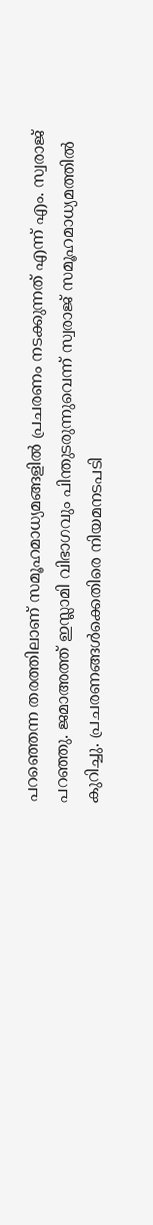പറഞ്ഞെന്ന തരത്തിലാണ് സമൂഹമാധ്യമങ്ങളിൽ പ്രചരണം നടക്കുന്നത് എന്ന് എം. സ്വരാജ് പറഞ്ഞു. ജമാഅത്ത് ഇസ്ലാമി വിഭാഗവും പിന്തുടരുന്നുവെന്ന് സ്വരാജ് സമൂഹമാധ്യമത്തിൽ കുറിച്ചു. പ്രചരണങ്ങൾക്കെതിരെ നിയമനടപടി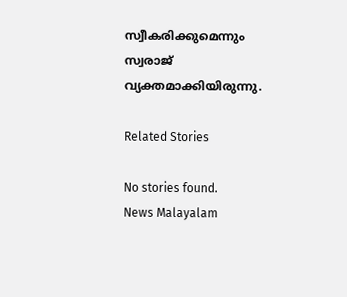സ്വീകരിക്കുമെന്നും സ്വരാജ് വ്യക്തമാക്കിയിരുന്നു.

Related Stories

No stories found.
News Malayalam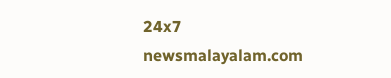24x7
newsmalayalam.com